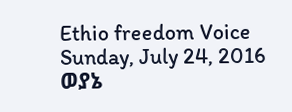Ethio freedom Voice
Sunday, July 24, 2016
ወያኔ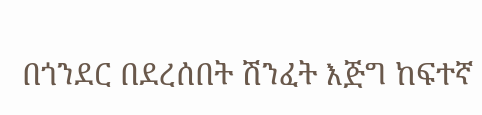በጎንደር በደረሰበት ሽንፈት እጅግ ከፍተኛ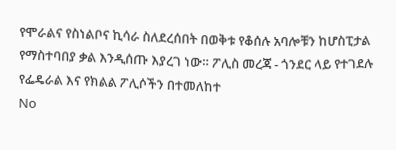የሞራልና የስነልቦና ኪሳራ ስለደረሰበት በወቅቱ የቆሰሉ አባሎቹን ከሆስፒታል የማስተባበያ ቃል እንዲሰጡ እያረገ ነው። ፖሊስ መረጃ - ጎንደር ላይ የተገደሉ የፌዴራል እና የክልል ፖሊሶችን በተመለከተ
No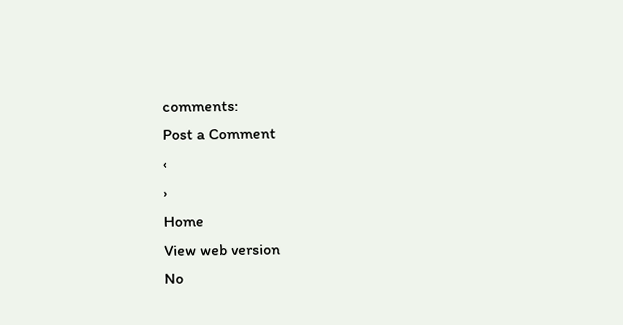comments:
Post a Comment
‹
›
Home
View web version
No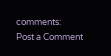comments:
Post a Comment